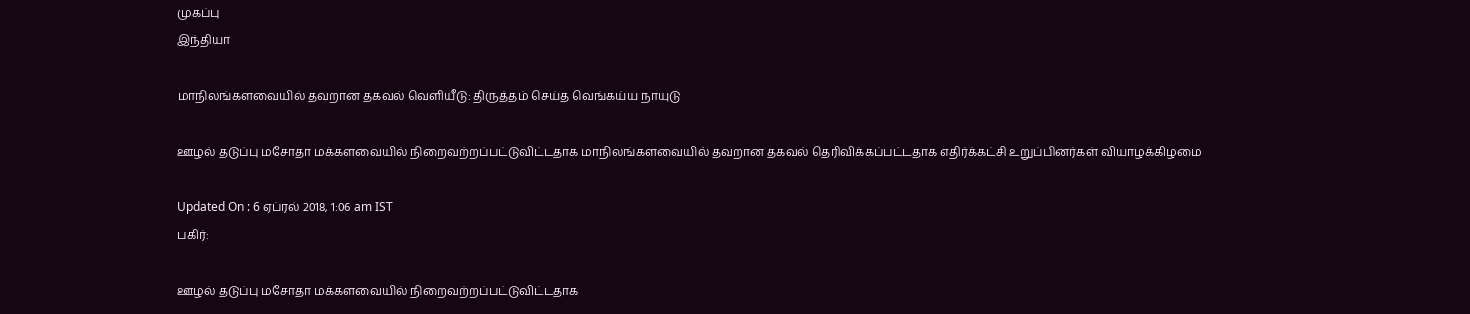முகப்பு
இந்தியா

மாநிலங்களவையில் தவறான தகவல் வெளியீடு: திருத்தம் செய்த வெங்கய்ய நாயுடு

ஊழல் தடுப்பு மசோதா மக்களவையில் நிறைவற்றப்பட்டுவிட்டதாக மாநிலங்களவையில் தவறான தகவல் தெரிவிக்கப்பட்டதாக எதிர்க்கட்சி உறுப்பினர்கள் வியாழக்கிழமை

Updated On : 6 ஏப்ரல் 2018, 1:06 am IST
பகிர்:

ஊழல் தடுப்பு மசோதா மக்களவையில் நிறைவற்றப்பட்டுவிட்டதாக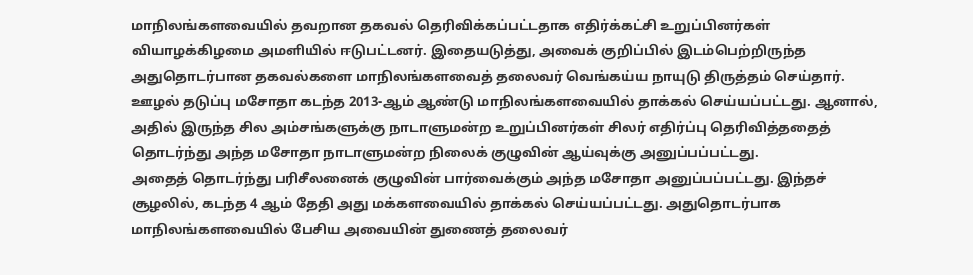மாநிலங்களவையில் தவறான தகவல் தெரிவிக்கப்பட்டதாக எதிர்க்கட்சி உறுப்பினர்கள் வியாழக்கிழமை அமளியில் ஈடுபட்டனர். இதையடுத்து, அவைக் குறிப்பில் இடம்பெற்றிருந்த அதுதொடர்பான தகவல்களை மாநிலங்களவைத் தலைவர் வெங்கய்ய நாயுடு திருத்தம் செய்தார். ஊழல் தடுப்பு மசோதா கடந்த 2013-ஆம் ஆண்டு மாநிலங்களவையில் தாக்கல் செய்யப்பட்டது. ஆனால், அதில் இருந்த சில அம்சங்களுக்கு நாடாளுமன்ற உறுப்பினர்கள் சிலர் எதிர்ப்பு தெரிவித்ததைத் தொடர்ந்து அந்த மசோதா நாடாளுமன்ற நிலைக் குழுவின் ஆய்வுக்கு அனுப்பப்பட்டது.
அதைத் தொடர்ந்து பரிசீலனைக் குழுவின் பார்வைக்கும் அந்த மசோதா அனுப்பப்பட்டது. இந்தச் சூழலில், கடந்த 4 ஆம் தேதி அது மக்களவையில் தாக்கல் செய்யப்பட்டது. அதுதொடர்பாக மாநிலங்களவையில் பேசிய அவையின் துணைத் தலைவர்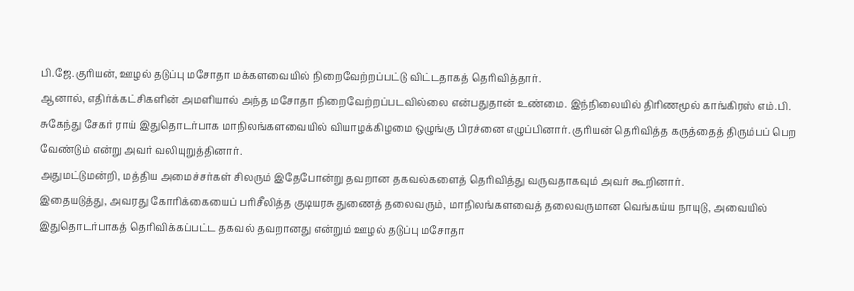பி.ஜே.குரியன், ஊழல் தடுப்பு மசோதா மக்களவையில் நிறைவேற்றப்பட்டு விட்டதாகத் தெரிவித்தார்.
ஆனால், எதிர்க்கட்சிகளின் அமளியால் அந்த மசோதா நிறைவேற்றப்படவில்லை என்பதுதான் உண்மை. இந்நிலையில் திரிணமூல் காங்கிரஸ் எம்.பி. சுகேந்து சேகர் ராய் இதுதொடர்பாக மாநிலங்களவையில் வியாழக்கிழமை ஒழுங்கு பிரச்னை எழுப்பினார். குரியன் தெரிவித்த கருத்தைத் திரும்பப் பெற வேண்டும் என்று அவர் வலியுறுத்தினார்.
அதுமட்டுமன்றி, மத்திய அமைச்சர்கள் சிலரும் இதேபோன்று தவறான தகவல்களைத் தெரிவித்து வருவதாகவும் அவர் கூறினார்.
இதையடுத்து, அவரது கோரிக்கையைப் பரிசீலித்த குடியரசு துணைத் தலைவரும், மாநிலங்களவைத் தலைவருமான வெங்கய்ய நாயுடு, அவையில் இதுதொடர்பாகத் தெரிவிக்கப்பட்ட தகவல் தவறானது என்றும் ஊழல் தடுப்பு மசோதா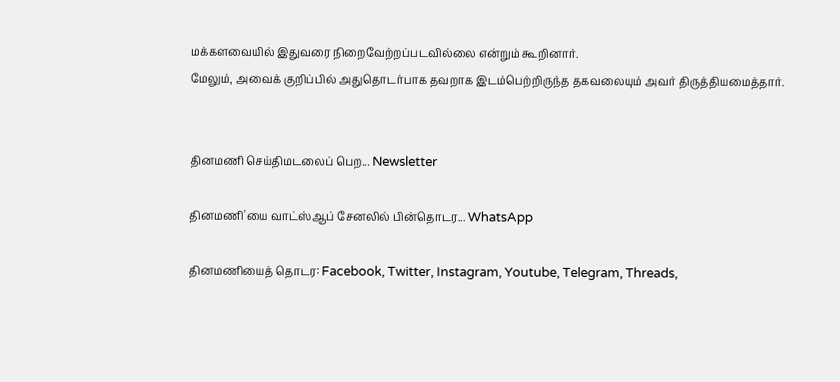மக்களவையில் இதுவரை நிறைவேற்றப்படவில்லை என்றும் கூறினார்.
மேலும், அவைக் குறிப்பில் அதுதொடர்பாக தவறாக இடம்பெற்றிருந்த தகவலையும் அவர் திருத்தியமைத்தார்.


தினமணி செய்திமடலைப் பெற... Newsletter

தினமணி'யை வாட்ஸ்ஆப் சேனலில் பின்தொடர... WhatsApp

தினமணியைத் தொடர: Facebook, Twitter, Instagram, Youtube, Telegram, Threads,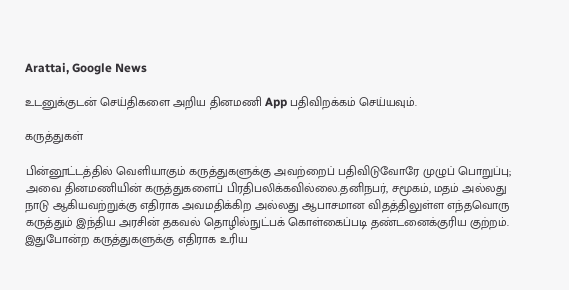Arattai, Google News

உடனுக்குடன் செய்திகளை அறிய தினமணி App பதிவிறக்கம் செய்யவும்.

கருத்துகள்

பின்னூட்டத்தில் வெளியாகும் கருத்துகளுக்கு அவற்றைப் பதிவிடுவோரே முழுப் பொறுப்பு; அவை தினமணியின் கருத்துகளைப் பிரதிபலிக்கவில்லை.தனிநபர், சமூகம், மதம் அல்லது நாடு ஆகியவற்றுக்கு எதிராக அவமதிக்கிற அல்லது ஆபாசமான விதத்திலுள்ள எந்தவொரு கருத்தும் இந்திய அரசின் தகவல் தொழில்நுட்பக் கொள்கைப்படி தண்டனைக்குரிய குற்றம். இதுபோன்ற கருத்துகளுக்கு எதிராக உரிய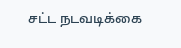சட்ட நடவடிக்கை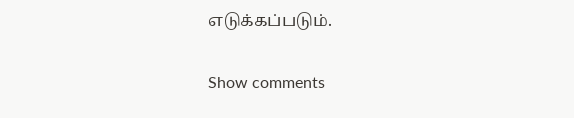எடுக்கப்படும்.

Show comments